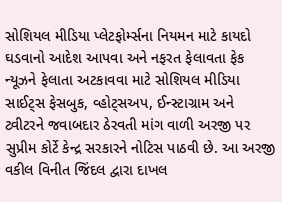સોશિયલ મીડિયા પ્લેટફોર્મ્સના નિયમન માટે કાયદો ઘડવાનો આદેશ આપવા અને નફરત ફેલાવતા ફેક ન્યૂઝને ફેલાતા અટકાવવા માટે સોશિયલ મીડિયા સાઈટ્સ ફેસબુક, વ્હોટ્સઅપ, ઈન્સ્ટાગ્રામ અને ટ્વીટરને જવાબદાર ઠેરવતી માંગ વાળી અરજી પર સુપ્રીમ કોર્ટે કેન્દ્ર સરકારને નોટિસ પાઠવી છે. આ અરજી વકીલ વિનીત જિંદલ દ્વારા દાખલ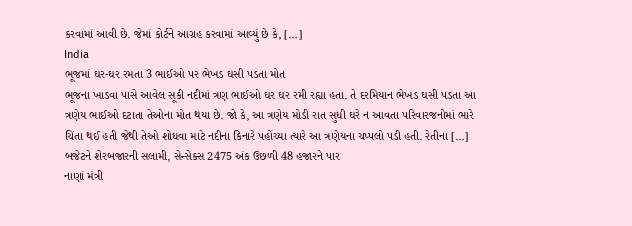કરવામાં આવી છે. જેમાં કોર્ટને આગ્રહ કરવામાં આવ્યું છે કે, […]
India
ભૂજમાં ઘર-ઘર રમતા 3 ભાઈઓ પર ભેખડ ઘસી પડતા મોત
ભૂજના ખાડવા પાસે આવેલ સૂકી નદીમાં ત્રણ ભાઈઓ ઘર ઘર રમી રહ્યા હતા. તે દરમિયાન ભેખડ ઘસી પડતા આ ત્રણેય ભાઈઓ દટાતા તેઓના મોત થયા છે. જો કે, આ ત્રણેય મોડી રાત સુધી ઘરે ન આવતા પરિવારજનોમાં ભારે ચિંતા થઈ હતી જેથી તેઓ શોધવા માટે નદીના કિનારે પહોંચ્યા ત્યારે આ ત્રણેયના ચપ્પલો પડી હતી. રેતીના […]
બજેટને શેરબજારની સલામી, સેન્સેક્સ 2475 અંક ઉછળી 48 હજારને પાર
નાણાં મંત્રી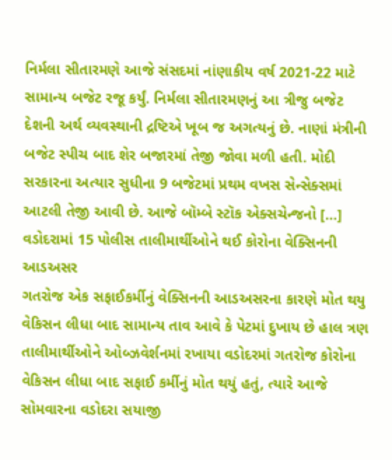નિર્મલા સીતારમણે આજે સંસદમાં નાંણાકીય વર્ષ 2021-22 માટે સામાન્ય બજેટ રજૂ કર્યું. નિર્મલા સીતારમણનું આ ત્રીજુ બજેટ દેશની અર્થ વ્યવસ્થાની દ્રષ્ટિએ ખૂબ જ અગત્યનું છે. નાણાં મંત્રીની બજેટ સ્પીચ બાદ શેર બજારમાં તેજી જોવા મળી હતી. મોદી સરકારના અત્યાર સુધીના 9 બજેટમાં પ્રથમ વખસ સેન્સેક્સમાં આટલી તેજી આવી છે. આજે બૉમ્બે સ્ટૉક એક્સચેન્જનો […]
વડોદરામાં 15 પોલીસ તાલીમાર્થીઓને થઈ કોરોના વેક્સિનની આડઅસર
ગતરોજ એક સફાઈકર્મીનું વેક્સિનની આડઅસરના કારણે મોત થયુ વેકિસન લીધા બાદ સામાન્ય તાવ આવે કે પેટમાં દુખાય છે હાલ ત્રણ તાલીમાર્થીઓને ઓબ્ઝવેર્શનમાં રખાયા વડોદરમાં ગતરોજ કોરોના વેકિસન લીધા બાદ સફાઈ કર્મીનું મોત થયું હતું, ત્યારે આજે સોમવારના વડોદરા સયાજી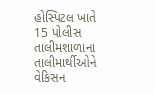હોસ્પિટલ ખાતે 15 પોલીસ તાલીમશાળાના તાલીમાર્થીઓને વેકિસન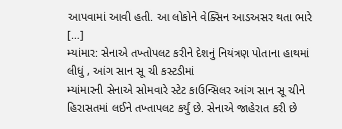આપવામાં આવી હતી. આ લોકોને વેક્સિન આડઅસર થતા ભારે […]
મ્યાંમાર: સેનાએ તખ્તોપલટ કરીને દેશનું નિયંત્રણ પોતાના હાથમાં લીધું , આંગ સાન સૂ ચી કસ્ટડીમાં
મ્યાંમારની સેનાએ સોમવારે સ્ટેટ કાઉન્સિલર આંગ સાન સૂ ચીને હિરાસતમાં લઈને તખ્તાપલટ કર્યું છે. સેનાએ જાહેરાત કરી છે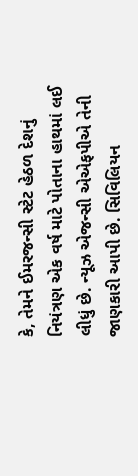કે, તેમને ઈમરજન્સી સ્ટેટ હેઠળ દેશનું નિયંત્રણ એક વર્ષ માટે પોતાના હાથમાં લઈ લીધું છે. ન્યૂઝ એજન્સી એએફપીએ તેની જાણકારી આપી છે. સિવિલિયન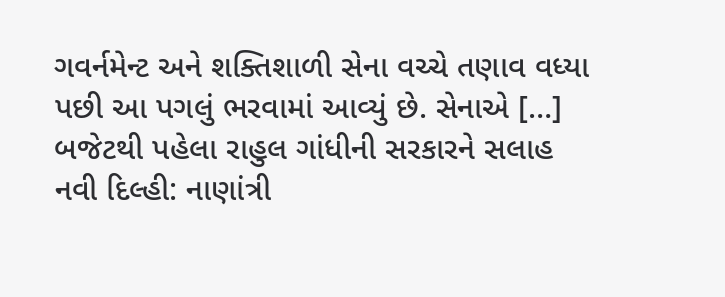ગવર્નમેન્ટ અને શક્તિશાળી સેના વચ્ચે તણાવ વધ્યા પછી આ પગલું ભરવામાં આવ્યું છે. સેનાએ […]
બજેટથી પહેલા રાહુલ ગાંધીની સરકારને સલાહ
નવી દિલ્હી: નાણાંત્રી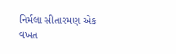નિર્મલા સીતારમણ એક વખત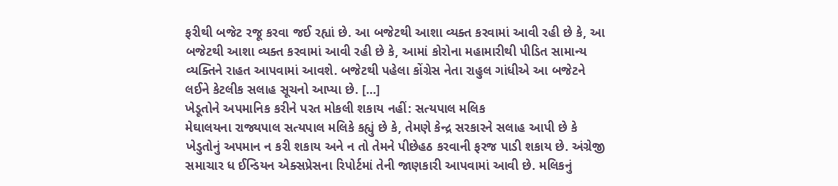ફરીથી બજેટ રજૂ કરવા જઈ રહ્યાં છે. આ બજેટથી આશા વ્યક્ત કરવામાં આવી રહી છે કે, આ બજેટથી આશા વ્યક્ત કરવામાં આવી રહી છે કે, આમાં કોરોના મહામારીથી પીડિત સામાન્ય વ્યક્તિને રાહત આપવામાં આવશે. બજેટથી પહેલા કોંગ્રેસ નેતા રાહુલ ગાંધીએ આ બજેટને લઈને કેટલીક સલાહ સૂચનો આપ્યા છે. […]
ખેડૂતોને અપમાનિક કરીને પરત મોકલી શકાય નહીં: સત્યપાલ મલિક
મેઘાલયના રાજ્યપાલ સત્યપાલ મલિકે કહ્યું છે કે, તેમણે કેન્દ્ર સરકારને સલાહ આપી છે કે ખેડુતોનું અપમાન ન કરી શકાય અને ન તો તેમને પીછેહઠ કરવાની ફરજ પાડી શકાય છે. અંગ્રેજી સમાચાર ધ ઈન્ડિયન એક્સપ્રેસના રિપોર્ટમાં તેની જાણકારી આપવામાં આવી છે. મલિકનું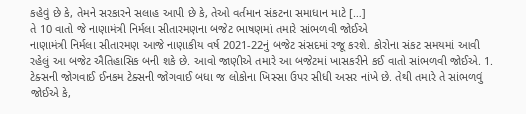કહેવું છે કે, તેમને સરકારને સલાહ આપી છે કે, તેઓ વર્તમાન સંકટના સમાધાન માટે […]
તે 10 વાતો જે નાણામંત્રી નિર્મલા સીતારમણના બજેટ ભાષણમાં તમારે સાંભળવી જોઈએ
નાણામંત્રી નિર્મલા સીતારમણ આજે નાણાકીય વર્ષ 2021-22નું બજેટ સંસદમાં રજૂ કરશે. કોરોના સંકટ સમયમાં આવી રહેલું આ બજેટ ઐતિહાસિક બની શકે છે. આવો જાણીએ તમારે આ બજેટમાં ખાસકરીને કઈ વાતો સાંભળવી જોઈએ. 1. ટેક્સની જોગવાઈ ઈનકમ ટેક્સની જોગવાઈ બધા જ લોકોના ખિસ્સા ઉપર સીધી અસર નાંખે છે. તેથી તમારે તે સાંભળવું જોઈએ કે,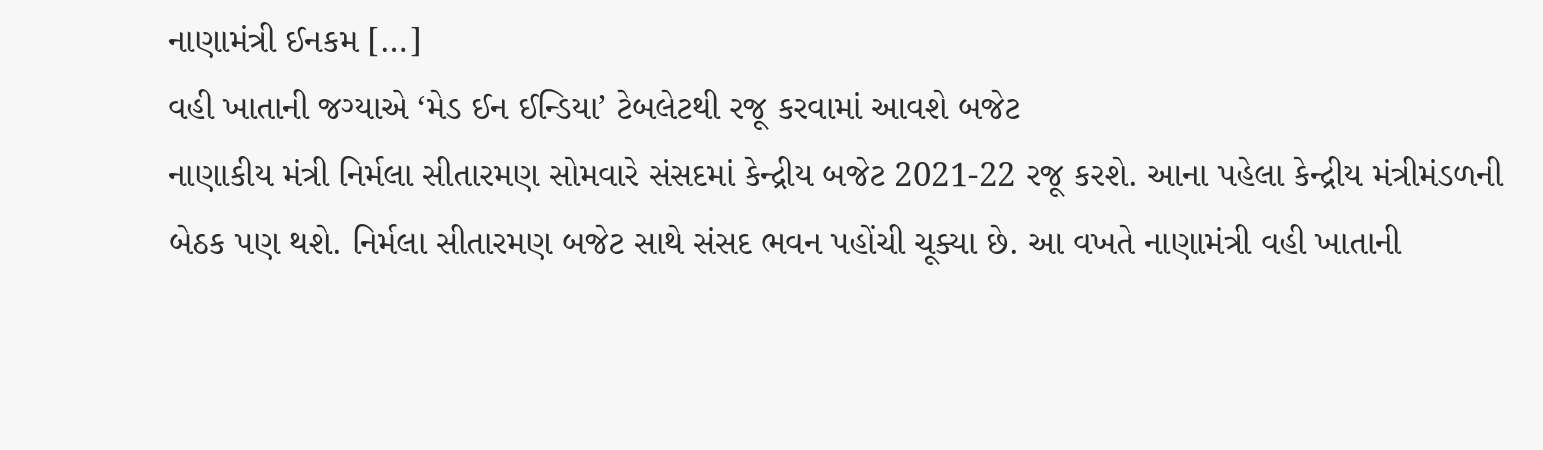નાણામંત્રી ઈનકમ […]
વહી ખાતાની જગ્યાએ ‘મેડ ઈન ઈન્ડિયા’ ટેબલેટથી રજૂ કરવામાં આવશે બજેટ
નાણાકીય મંત્રી નિર્મલા સીતારમણ સોમવારે સંસદમાં કેન્દ્રીય બજેટ 2021-22 રજૂ કરશે. આના પહેલા કેન્દ્રીય મંત્રીમંડળની બેઠક પણ થશે. નિર્મલા સીતારમણ બજેટ સાથે સંસદ ભવન પહોંચી ચૂક્યા છે. આ વખતે નાણામંત્રી વહી ખાતાની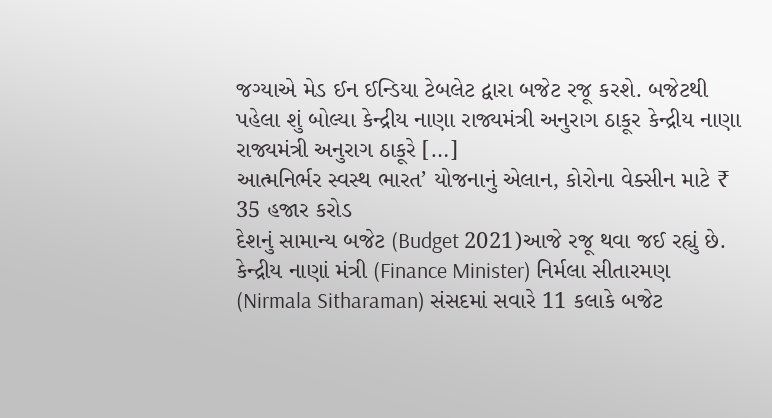જગ્યાએ મેડ ઈન ઈન્ડિયા ટેબલેટ દ્વારા બજેટ રજૂ કરશે. બજેટથી પહેલા શું બોલ્યા કેન્દ્રીય નાણા રાજ્યમંત્રી અનુરાગ ઠાકૂર કેન્દ્રીય નાણા રાજ્યમંત્રી અનુરાગ ઠાકૂરે […]
આત્મનિર્ભર સ્વસ્થ ભારત’ યોજનાનું એલાન, કોરોના વેક્સીન માટે ₹ 35 હજાર કરોડ
દેશનું સામાન્ય બજેટ (Budget 2021)આજે રજૂ થવા જઈ રહ્યું છે. કેન્દ્રીય નાણાં મંત્રી (Finance Minister) નિર્મલા સીતારમણ (Nirmala Sitharaman) સંસદમાં સવારે 11 કલાકે બજેટ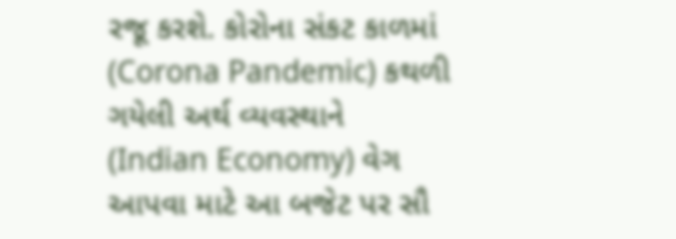રજૂ કરશે. કોરોના સંકટ કાળમાં (Corona Pandemic) કથળી ગયેલી અર્થ વ્યવસ્થાને (Indian Economy) વેગ આપવા માટે આ બજેટ પર સૌ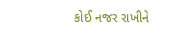કોઈ નજર રાખીને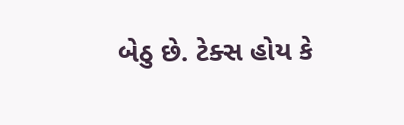બેઠુ છે. ટેક્સ હોય કે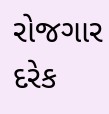રોજગાર દરેક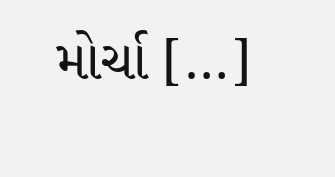મોર્ચા […]